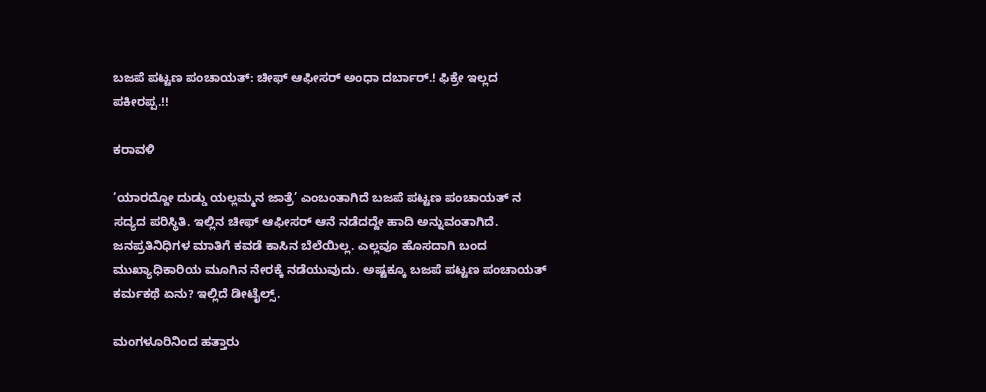ಬಜಪೆ ಪಟ್ಟಣ ಪಂಚಾಯತ್: ಚೀಫ್ ಆಫೀಸರ್ ಅಂಧಾ ದರ್ಬಾರ್.! ಫಿಕ್ರೇ ಇಲ್ಲದ ಪಕೀರಪ್ಪ.!!

ಕರಾವಳಿ

‘ಯಾರದ್ದೋ ದುಡ್ಡು ಯಲ್ಲಮ್ಮನ ಜಾತ್ರೆ’ ಎಂಬಂತಾಗಿದೆ ಬಜಪೆ ಪಟ್ಟಣ ಪಂಚಾಯತ್ ನ ಸದ್ಯದ ಪರಿಸ್ಥಿತಿ. ಇಲ್ಲಿನ ಚೀಫ್ ಆಫೀಸರ್ ಆನೆ ನಡೆದದ್ದೇ ಹಾದಿ ಅನ್ನುವಂತಾಗಿದೆ. ಜನಪ್ರತಿನಿಧಿಗಳ ಮಾತಿಗೆ ಕವಡೆ ಕಾಸಿನ ಬೆಲೆಯಿಲ್ಲ. ಎಲ್ಲವೂ ಹೊಸದಾಗಿ ಬಂದ ಮುಖ್ಯಾಧಿಕಾರಿಯ ಮೂಗಿನ ನೇರಕ್ಕೆ ನಡೆಯುವುದು. ಅಷ್ಟಕ್ಕೂ ಬಜಪೆ ಪಟ್ಟಣ ಪಂಚಾಯತ್ ಕರ್ಮಕಥೆ ಏನು? ಇಲ್ಲಿದೆ ಡೀಟೈಲ್ಸ್.

ಮಂಗಳೂರಿನಿಂದ ಹತ್ತಾರು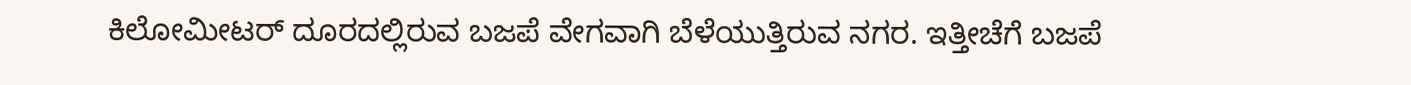ಕಿಲೋಮೀಟರ್ ದೂರದಲ್ಲಿರುವ ಬಜಪೆ ವೇಗವಾಗಿ ಬೆಳೆಯುತ್ತಿರುವ ನಗರ. ಇತ್ತೀಚೆಗೆ ಬಜಪೆ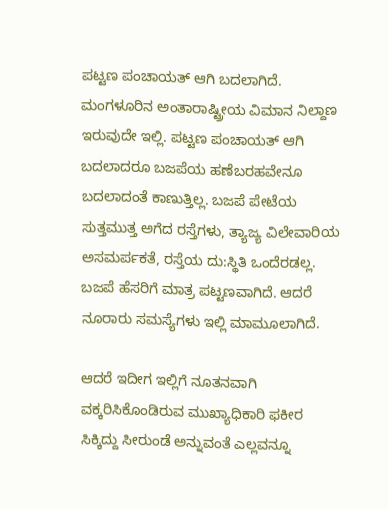ಪಟ್ಟಣ ಪಂಚಾಯತ್ ಆಗಿ ಬದಲಾಗಿದೆ. ಮಂಗಳೂರಿನ ಅಂತಾರಾಷ್ಟ್ರೀಯ ವಿಮಾನ ನಿಲ್ದಾಣ ಇರುವುದೇ ಇಲ್ಲಿ. ಪಟ್ಟಣ ಪಂಚಾಯತ್ ಆಗಿ ಬದಲಾದರೂ ಬಜಪೆಯ ಹಣೆಬರಹವೇನೂ ಬದಲಾದಂತೆ ಕಾಣುತ್ತಿಲ್ಲ. ಬಜಪೆ ಪೇಟೆಯ ಸುತ್ತಮುತ್ತ ಅಗೆದ ರಸ್ತೆಗಳು, ತ್ಯಾಜ್ಯ ವಿಲೇವಾರಿಯ ಅಸಮರ್ಪಕತೆ, ರಸ್ತೆಯ ದು:ಸ್ಥಿತಿ ಒಂದೆರಡಲ್ಲ. ಬಜಪೆ ಹೆಸರಿಗೆ ಮಾತ್ರ ಪಟ್ಟಣವಾಗಿದೆ. ಆದರೆ ನೂರಾರು ಸಮಸ್ಯೆಗಳು ಇಲ್ಲಿ ಮಾಮೂಲಾಗಿದೆ.

ಆದರೆ ಇದೀಗ ಇಲ್ಲಿಗೆ ನೂತನವಾಗಿ ವಕ್ಕರಿಸಿಕೊಂಡಿರುವ ಮುಖ್ಯಾಧಿಕಾರಿ ಫಕೀರ ಸಿಕ್ಕಿದ್ದು ಸೀರುಂಡೆ ಅನ್ನುವಂತೆ ಎಲ್ಲವನ್ನೂ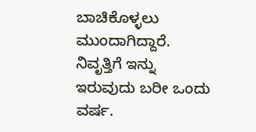ಬಾಚಿಕೊಳ್ಳಲು ಮುಂದಾಗಿದ್ದಾರೆ. ನಿವೃತ್ತಿಗೆ ಇನ್ನು ಇರುವುದು ಬರೀ ಒಂದು ವರ್ಷ.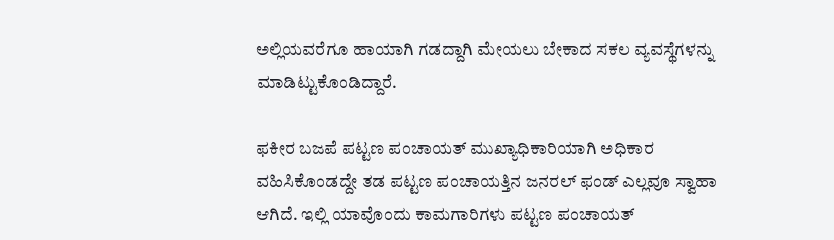ಅಲ್ಲಿಯವರೆಗೂ ಹಾಯಾಗಿ ಗಡದ್ದಾಗಿ ಮೇಯಲು ಬೇಕಾದ ಸಕಲ ವ್ಯವಸ್ಥೆಗಳನ್ನು ಮಾಡಿಟ್ಟುಕೊಂಡಿದ್ದಾರೆ.

ಫಕೀರ ಬಜಪೆ ಪಟ್ಟಣ ಪಂಚಾಯತ್ ಮುಖ್ಯಾಧಿಕಾರಿಯಾಗಿ ಅಧಿಕಾರ ವಹಿಸಿಕೊಂಡದ್ದೇ ತಡ ಪಟ್ಟಣ ಪಂಚಾಯತ್ತಿನ ಜನರಲ್ ಫಂಡ್ ಎಲ್ಲವೂ ಸ್ವಾಹಾ ಆಗಿದೆ. ಇಲ್ಲಿ ಯಾವೊಂದು ಕಾಮಗಾರಿಗಳು ಪಟ್ಟಣ ಪಂಚಾಯತ್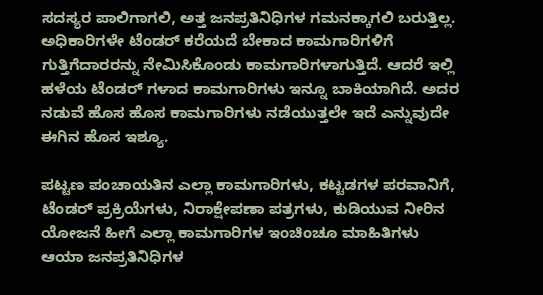ಸದಸ್ಯರ ಪಾಲಿಗಾಗಲಿ, ಅತ್ತ ಜನಪ್ರತಿನಿಧಿಗಳ ಗಮನಕ್ಕಾಗಲಿ ಬರುತ್ತಿಲ್ಲ. ಅಧಿಕಾರಿಗಳೇ ಟೆಂಡರ್ ಕರೆಯದೆ ಬೇಕಾದ ಕಾಮಗಾರಿಗಳಿಗೆ ಗುತ್ತಿಗೆದಾರರನ್ನು ನೇಮಿಸಿಕೊಂಡು ಕಾಮಗಾರಿಗಳಾಗುತ್ತಿದೆ. ಆದರೆ ಇಲ್ಲಿ ಹಳೆಯ ಟೆಂಡರ್ ಗಳಾದ ಕಾಮಗಾರಿಗಳು ಇನ್ನೂ ಬಾಕಿಯಾಗಿದೆ. ಅದರ ನಡುವೆ ಹೊಸ ಹೊಸ ಕಾಮಗಾರಿಗಳು ನಡೆಯುತ್ತಲೇ ಇದೆ ಎನ್ನುವುದೇ ಈಗಿನ ಹೊಸ ಇಶ್ಯೂ.

ಪಟ್ಟಣ ಪಂಚಾಯತಿನ ಎಲ್ಲಾ ಕಾಮಗಾರಿಗಳು, ಕಟ್ಟಡಗಳ ಪರವಾನಿಗೆ, ಟೆಂಡರ್ ಪ್ರಕ್ರಿಯೆಗಳು, ನಿರಾಕ್ಷೇಪಣಾ ಪತ್ರಗಳು, ಕುಡಿಯುವ ನೀರಿನ ಯೋಜನೆ ಹೀಗೆ ಎಲ್ಲಾ ಕಾಮಗಾರಿಗಳ ಇಂಚಿಂಚೂ ಮಾಹಿತಿಗಳು ಆಯಾ ಜನಪ್ರತಿನಿಧಿಗಳ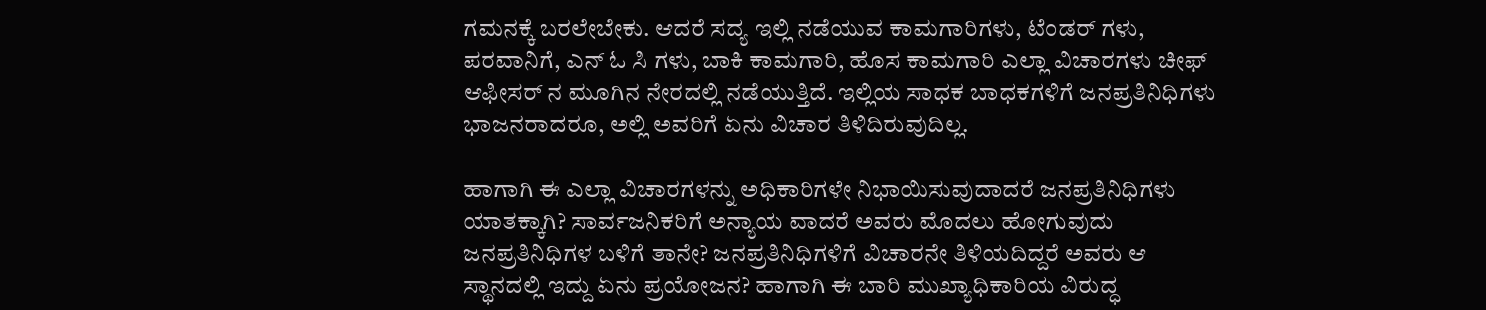ಗಮನಕ್ಕೆ ಬರಲೇಬೇಕು. ಆದರೆ ಸದ್ಯ ಇಲ್ಲಿ ನಡೆಯುವ ಕಾಮಗಾರಿಗಳು, ಟೆಂಡರ್ ಗಳು, ಪರವಾನಿಗೆ, ಎನ್ ಓ ಸಿ ಗಳು, ಬಾಕಿ ಕಾಮಗಾರಿ, ಹೊಸ ಕಾಮಗಾರಿ ಎಲ್ಲಾ ವಿಚಾರಗಳು ಚೀಫ್ ಆಫೀಸರ್ ನ ಮೂಗಿನ ನೇರದಲ್ಲಿ ನಡೆಯುತ್ತಿದೆ. ಇಲ್ಲಿಯ ಸಾಧಕ ಬಾಧಕಗಳಿಗೆ ಜನಪ್ರತಿನಿಧಿಗಳು ಭಾಜನರಾದರೂ, ಅಲ್ಲಿ ಅವರಿಗೆ ಏನು ವಿಚಾರ ತಿಳಿದಿರುವುದಿಲ್ಲ.

ಹಾಗಾಗಿ ಈ ಎಲ್ಲಾ ವಿಚಾರಗಳನ್ನು ಅಧಿಕಾರಿಗಳೇ ನಿಭಾಯಿಸುವುದಾದರೆ ಜನಪ್ರತಿನಿಧಿಗಳು ಯಾತಕ್ಕಾಗಿ? ಸಾರ್ವಜನಿಕರಿಗೆ ಅನ್ಯಾಯ ವಾದರೆ ಅವರು ಮೊದಲು ಹೋಗುವುದು ಜನಪ್ರತಿನಿಧಿಗಳ ಬಳಿಗೆ ತಾನೇ? ಜನಪ್ರತಿನಿಧಿಗಳಿಗೆ ವಿಚಾರನೇ ತಿಳಿಯದಿದ್ದರೆ ಅವರು ಆ ಸ್ಥಾನದಲ್ಲಿ ಇದ್ದು ಏನು ಪ್ರಯೋಜನ? ಹಾಗಾಗಿ ಈ ಬಾರಿ ಮುಖ್ಯಾಧಿಕಾರಿಯ ವಿರುದ್ಧ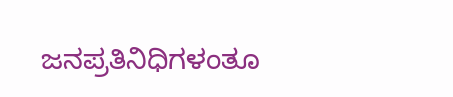ಜನಪ್ರತಿನಿಧಿಗಳಂತೂ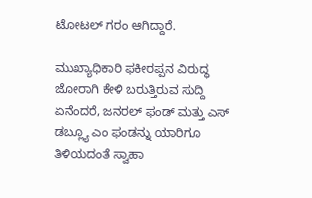ಟೋಟಲ್ ಗರಂ ಆಗಿದ್ದಾರೆ.

ಮುಖ್ಯಾಧಿಕಾರಿ ಫಕೀರಪ್ಪನ ವಿರುದ್ಧ ಜೋರಾಗಿ ಕೇಳಿ ಬರುತ್ತಿರುವ ಸುದ್ದಿ ಏನೆಂದರೆ, ಜನರಲ್ ಫಂಡ್ ಮತ್ತು ಎಸ್ ಡಬ್ಲ್ಯೂ ಎಂ ಫಂಡನ್ನು ಯಾರಿಗೂ ತಿಳಿಯದಂತೆ ಸ್ವಾಹಾ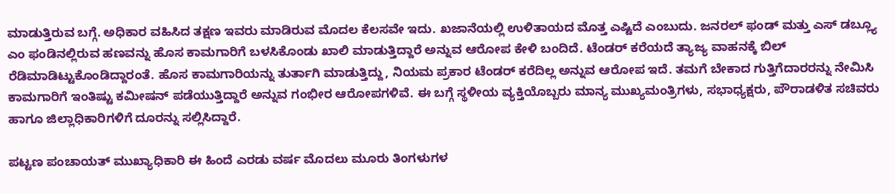ಮಾಡುತ್ತಿರುವ ಬಗ್ಗೆ. ಅಧಿಕಾರ ವಹಿಸಿದ ತಕ್ಷಣ ಇವರು ಮಾಡಿರುವ ಮೊದಲ ಕೆಲಸವೇ ಇದು. ಖಜಾನೆಯಲ್ಲಿ ಉಳಿತಾಯದ ಮೊತ್ತ ಎಷ್ಟಿದೆ ಎಂಬುದು. ಜನರಲ್ ಫಂಡ್ ಮತ್ತು ಎಸ್ ಡಬ್ಲ್ಯೂ ಎಂ ಫಂಡಿನಲ್ಲಿರುವ ಹಣವನ್ನು ಹೊಸ ಕಾಮಗಾರಿಗೆ ಬಳಸಿಕೊಂಡು ಖಾಲಿ ಮಾಡುತ್ತಿದ್ದಾರೆ ಅನ್ನುವ ಆರೋಪ ಕೇಳಿ ಬಂದಿದೆ. ಟೆಂಡರ್ ಕರೆಯದೆ ತ್ಯಾಜ್ಯ ವಾಹನಕ್ಕೆ ಬಿಲ್ ರೆಡಿಮಾಡಿಟ್ಟುಕೊಂಡಿದ್ದಾರಂತೆ. ಹೊಸ ಕಾಮಗಾರಿಯನ್ನು ತುರ್ತಾಗಿ ಮಾಡುತ್ತಿದ್ದು, ನಿಯಮ ಪ್ರಕಾರ ಟೆಂಡರ್ ಕರೆದಿಲ್ಲ ಅನ್ನುವ ಆರೋಪ ಇದೆ. ತಮಗೆ ಬೇಕಾದ ಗುತ್ತಿಗೆದಾರರನ್ನು ನೇಮಿಸಿ ಕಾಮಗಾರಿಗೆ ಇಂತಿಷ್ಟು ಕಮೀಷನ್ ಪಡೆಯುತ್ತಿದ್ದಾರೆ ಅನ್ನುವ ಗಂಭೀರ ಆರೋಪಗಳಿವೆ. ಈ ಬಗ್ಗೆ ಸ್ಥಳೀಯ ವ್ಯಕ್ತಿಯೊಬ್ಬರು ಮಾನ್ಯ ಮುಖ್ಯಮಂತ್ರಿಗಳು, ಸಭಾಧ್ಯಕ್ಷರು, ಪೌರಾಡಳಿತ ಸಚಿವರು ಹಾಗೂ ಜಿಲ್ಲಾಧಿಕಾರಿಗಳಿಗೆ ದೂರನ್ನು ಸಲ್ಲಿಸಿದ್ದಾರೆ.

ಪಟ್ಟಣ ಪಂಚಾಯತ್ ಮುಖ್ಯಾಧಿಕಾರಿ ಈ ಹಿಂದೆ ಎರಡು ವರ್ಷ ಮೊದಲು ಮೂರು ತಿಂಗಳುಗಳ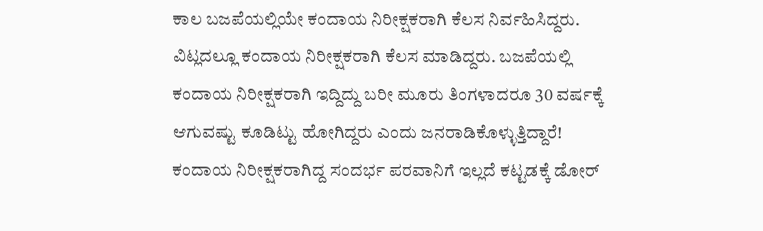ಕಾಲ ಬಜಪೆಯಲ್ಲಿಯೇ ಕಂದಾಯ ನಿರೀಕ್ಷಕರಾಗಿ ಕೆಲಸ ನಿರ್ವಹಿಸಿದ್ದರು. ವಿಟ್ಲದಲ್ಲೂ ಕಂದಾಯ ನಿರೀಕ್ಷಕರಾಗಿ ಕೆಲಸ ಮಾಡಿದ್ದರು. ಬಜಪೆಯಲ್ಲಿ ಕಂದಾಯ ನಿರೀಕ್ಷಕರಾಗಿ ಇದ್ದಿದ್ದು ಬರೀ ಮೂರು ತಿಂಗಳಾದರೂ 30 ವರ್ಷಕ್ಕೆ ಆಗುವಷ್ಟು ಕೂಡಿಟ್ಟು ಹೋಗಿದ್ದರು ಎಂದು ಜನರಾಡಿಕೊಳ್ಳುತ್ತಿದ್ದಾರೆ! ಕಂದಾಯ ನಿರೀಕ್ಷಕರಾಗಿದ್ದ ಸಂದರ್ಭ ಪರವಾನಿಗೆ ಇಲ್ಲದೆ ಕಟ್ಟಡಕ್ಕೆ ಡೋರ್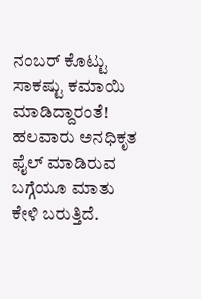ನಂಬರ್ ಕೊಟ್ಟು ಸಾಕಷ್ಟು ಕಮಾಯಿ ಮಾಡಿದ್ದಾರಂತೆ! ಹಲವಾರು ಅನಧಿಕೃತ ಫೈಲ್ ಮಾಡಿರುವ ಬಗ್ಗೆಯೂ ಮಾತು ಕೇಳಿ ಬರುತ್ತಿದೆ.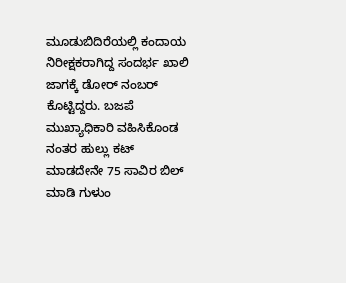ಮೂಡುಬಿದಿರೆಯಲ್ಲಿ ಕಂದಾಯ ನಿರೀಕ್ಷಕರಾಗಿದ್ದ ಸಂದರ್ಭ ಖಾಲಿ ಜಾಗಕ್ಕೆ ಡೋರ್ ನಂಬರ್ ಕೊಟ್ಟಿದ್ದರು. ಬಜಪೆ ಮುಖ್ಯಾಧಿಕಾರಿ ವಹಿಸಿಕೊಂಡ ನಂತರ ಹುಲ್ಲು ಕಟ್ ಮಾಡದೇನೇ 75 ಸಾವಿರ ಬಿಲ್ ಮಾಡಿ ಗುಳುಂ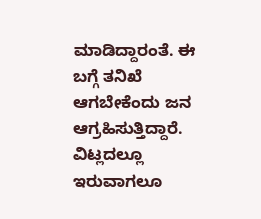ಮಾಡಿದ್ದಾರಂತೆ. ಈ ಬಗ್ಗೆ ತನಿಖೆ ಆಗಬೇಕೆಂದು ಜನ ಆಗ್ರಹಿಸುತ್ತಿದ್ದಾರೆ. ವಿಟ್ಲದಲ್ಲೂ ಇರುವಾಗಲೂ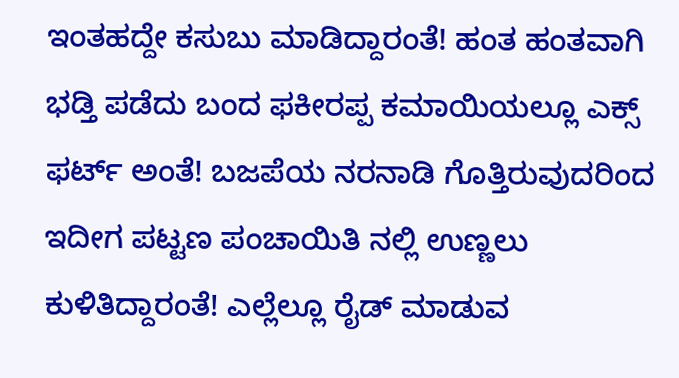ಇಂತಹದ್ದೇ ಕಸುಬು ಮಾಡಿದ್ದಾರಂತೆ! ಹಂತ ಹಂತವಾಗಿ ಭಡ್ತಿ ಪಡೆದು ಬಂದ ಫಕೀರಪ್ಪ ಕಮಾಯಿಯಲ್ಲೂ ಎಕ್ಸ್ ಫರ್ಟ್ ಅಂತೆ! ಬಜಪೆಯ ನರನಾಡಿ ಗೊತ್ತಿರುವುದರಿಂದ ಇದೀಗ ಪಟ್ಟಣ ಪಂಚಾಯಿತಿ ನಲ್ಲಿ ಉಣ್ಣಲು ಕುಳಿತಿದ್ದಾರಂತೆ! ಎಲ್ಲೆಲ್ಲೂ ರೈಡ್ ಮಾಡುವ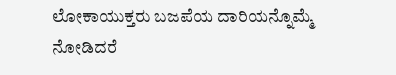ಲೋಕಾಯುಕ್ತರು ಬಜಪೆಯ ದಾರಿಯನ್ನೊಮ್ಮೆ ನೋಡಿದರೆ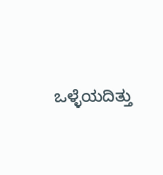ಒಳ್ಳೆಯದಿತ್ತು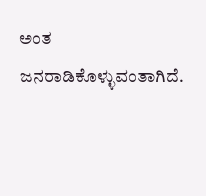ಅಂತ ಜನರಾಡಿಕೊಳ್ಳುವಂತಾಗಿದೆ.